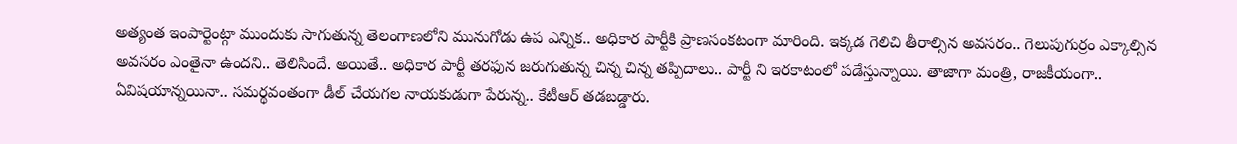అత్యంత ఇంపార్టెంట్గా ముందుకు సాగుతున్న తెలంగాణలోని మునుగోడు ఉప ఎన్నిక.. అధికార పార్టీకి ప్రాణసంకటంగా మారింది. ఇక్కడ గెలిచి తీరాల్సిన అవసరం.. గెలుపుగుర్రం ఎక్కాల్సిన అవసరం ఎంతైనా ఉందని.. తెలిసిందే. అయితే.. అధికార పార్టీ తరఫున జరుగుతున్న చిన్న చిన్న తప్పిదాలు.. పార్టీ ని ఇరకాటంలో పడేస్తున్నాయి. తాజాగా మంత్రి, రాజకీయంగా.. ఏవిషయాన్నయినా.. సమర్థవంతంగా డీల్ చేయగల నాయకుడుగా పేరున్న.. కేటీఆర్ తడబడ్డారు.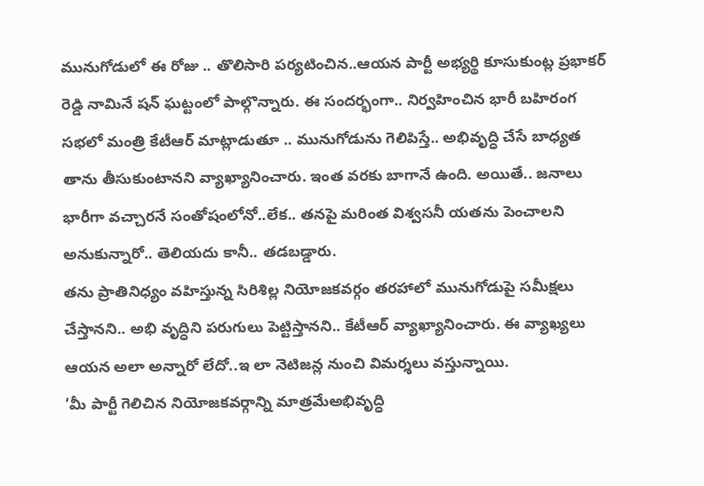మునుగోడులో ఈ రోజు .. తొలిసారి పర్యటించిన..ఆయన పార్టీ అభ్యర్థి కూసుకుంట్ల ప్రభాకర్ రెడ్డి నామినే షన్ ఘట్టంలో పాల్గొన్నారు. ఈ సందర్భంగా.. నిర్వహించిన భారీ బహిరంగ సభలో మంత్రి కేటీఆర్ మాట్లాడుతూ .. మునుగోడును గెలిపిస్తే.. అభివృద్ధి చేసే బాధ్యత తాను తీసుకుంటానని వ్యాఖ్యానించారు. ఇంత వరకు బాగానే ఉంది. అయితే.. జనాలు భారీగా వచ్చారనే సంతోషంలోనో..లేక.. తనపై మరింత విశ్వసనీ యతను పెంచాలని అనుకున్నారో.. తెలియదు కానీ.. తడబడ్డారు.
తను ప్రాతినిధ్యం వహిస్తున్న సిరిశిల్ల నియోజకవర్గం తరహాలో మునుగోడుపై సమీక్షలు చేస్తానని.. అభి వృద్ధిని పరుగులు పెట్టిస్తానని.. కేటీఆర్ వ్యాఖ్యానించారు. ఈ వ్యాఖ్యలు ఆయన అలా అన్నారో లేదో..ఇ లా నెటిజన్ల నుంచి విమర్శలు వస్తున్నాయి.
‘మీ పార్టీ గెలిచిన నియోజకవర్గాన్ని మాత్రమేఅభివృద్ధి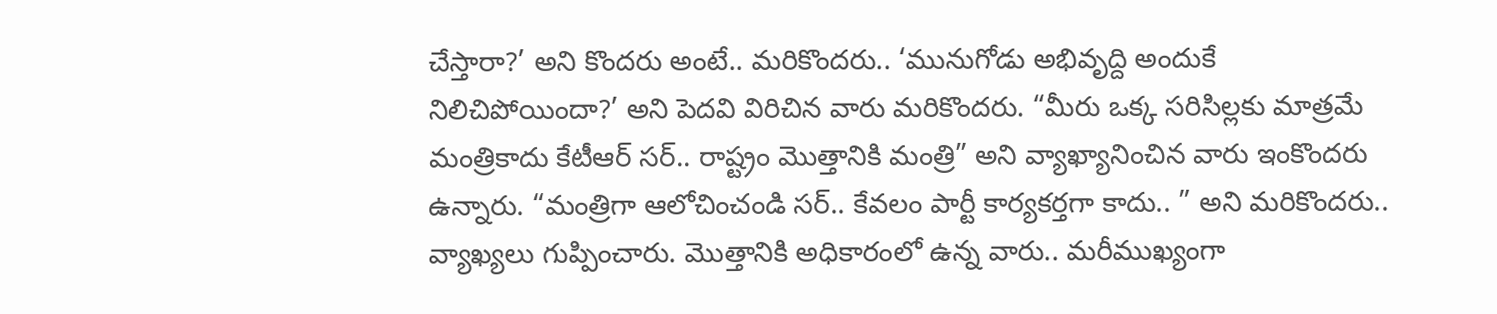చేస్తారా?’ అని కొందరు అంటే.. మరికొందరు.. ‘మునుగోడు అభివృద్ది అందుకే నిలిచిపోయిందా?’ అని పెదవి విరిచిన వారు మరికొందరు. “మీరు ఒక్క సరిసిల్లకు మాత్రమే మంత్రికాదు కేటీఆర్ సర్.. రాష్ట్రం మొత్తానికి మంత్రి” అని వ్యాఖ్యానించిన వారు ఇంకొందరు ఉన్నారు. “మంత్రిగా ఆలోచించండి సర్.. కేవలం పార్టీ కార్యకర్తగా కాదు.. ” అని మరికొందరు.. వ్యాఖ్యలు గుప్పించారు. మొత్తానికి అధికారంలో ఉన్న వారు.. మరీముఖ్యంగా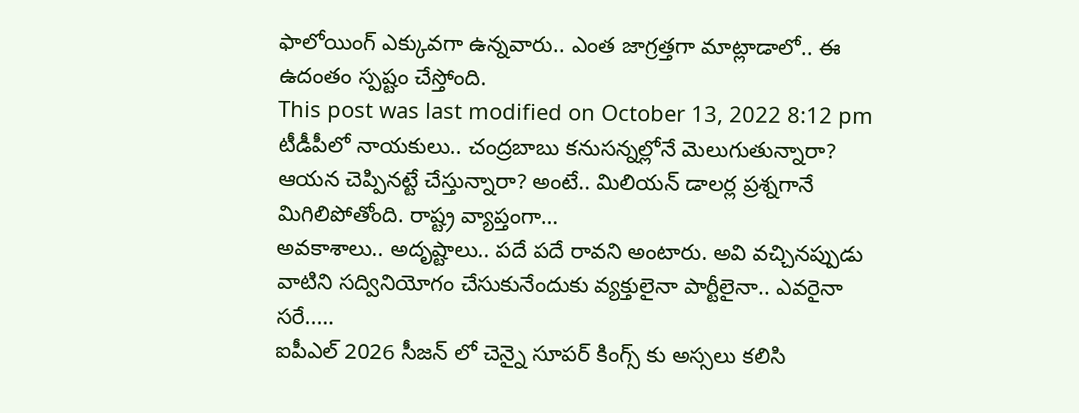ఫాలోయింగ్ ఎక్కువగా ఉన్నవారు.. ఎంత జాగ్రత్తగా మాట్లాడాలో.. ఈ ఉదంతం స్పష్టం చేస్తోంది.
This post was last modified on October 13, 2022 8:12 pm
టీడీపీలో నాయకులు.. చంద్రబాబు కనుసన్నల్లోనే మెలుగుతున్నారా? ఆయన చెప్పినట్టే చేస్తున్నారా? అంటే.. మిలియన్ డాలర్ల ప్రశ్నగానే మిగిలిపోతోంది. రాష్ట్ర వ్యాప్తంగా…
అవకాశాలు.. అదృష్టాలు.. పదే పదే రావని అంటారు. అవి వచ్చినప్పుడు వాటిని సద్వినియోగం చేసుకునేందుకు వ్యక్తులైనా పార్టీలైనా.. ఎవరైనా సరే..…
ఐపీఎల్ 2026 సీజన్ లో చెన్నై సూపర్ కింగ్స్ కు అస్సలు కలిసి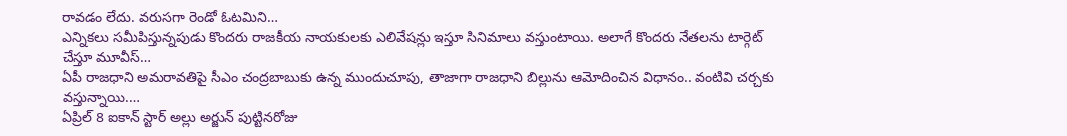రావడం లేదు. వరుసగా రెండో ఓటమిని…
ఎన్నికలు సమీపిస్తున్నపుడు కొందరు రాజకీయ నాయకులకు ఎలివేషన్లు ఇస్తూ సినిమాలు వస్తుంటాయి. అలాగే కొందరు నేతలను టార్గెట్ చేస్తూ మూవీస్…
ఏపీ రాజధాని అమరావతిపై సీఎం చంద్రబాబుకు ఉన్న ముందుచూపు, తాజాగా రాజధాని బిల్లును ఆమోదించిన విధానం.. వంటివి చర్చకు వస్తున్నాయి.…
ఏప్రిల్ 8 ఐకాన్ స్టార్ అల్లు అర్జున్ పుట్టినరోజు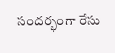సందర్భంగా రేసు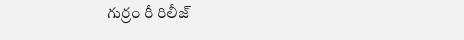గుర్రం రీ రిలీజ్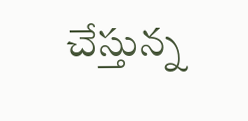చేస్తున్న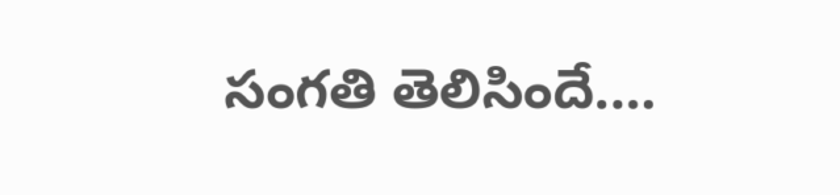సంగతి తెలిసిందే.…